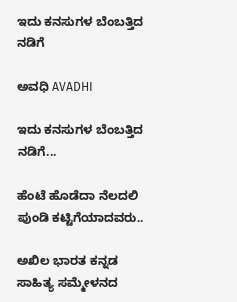ಇದು ಕನಸುಗಳ ಬೆಂಬತ್ತಿದ ನಡಿಗೆ‍

ಅವಧಿ AVADHI

ಇದು ಕನಸುಗಳ ಬೆಂಬತ್ತಿದ ನಡಿಗೆ...

ಹೆಂಟೆ ಹೊಡೆದಾ ನೆಲದಲಿ ಪುಂಡಿ ಕಟ್ಟಿಗೆಯಾದವರು..

ಅಖಿಲ ಭಾರತ ಕನ್ನಡ ಸಾಹಿತ್ಯ ಸಮ್ಮೇಳನದ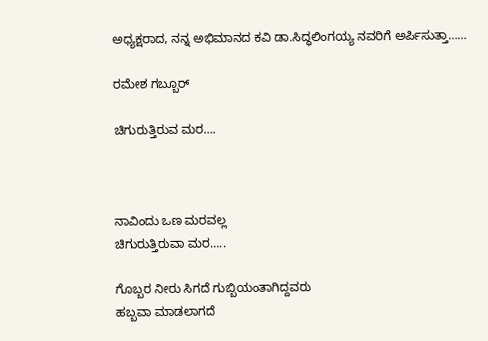ಅಧ್ಯಕ್ಷರಾದ, ನನ್ನ ಅಭಿಮಾನದ ಕವಿ ಡಾ.ಸಿದ್ಧಲಿಂಗಯ್ಯ ನವರಿಗೆ ಅರ್ಪಿಸುತ್ತಾ……

ರಮೇಶ ಗಬ್ಬೂರ್

ಚಿಗುರುತ್ತಿರುವ ಮರ….



ನಾವಿಂದು ಒಣ ಮರವಲ್ಲ
ಚಿಗುರುತ್ತಿರುವಾ ಮರ…..

ಗೊಬ್ಬರ ನೀರು ಸಿಗದೆ ಗುಬ್ಬಿಯಂತಾಗಿದ್ದವರು
ಹಬ್ಬವಾ ಮಾಡಲಾಗದೆ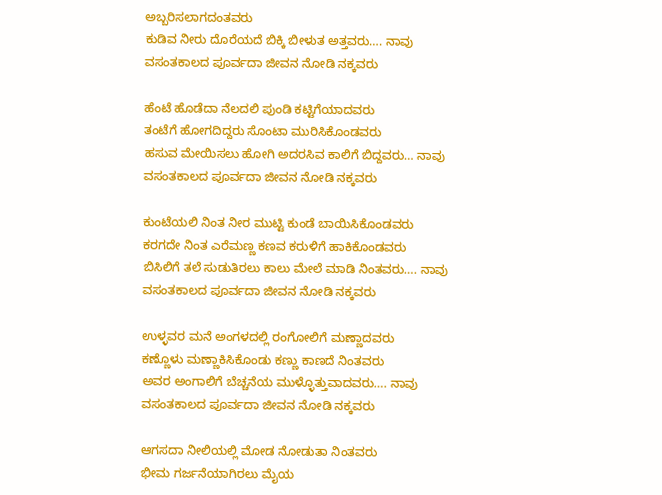ಅಬ್ಬರಿಸಲಾಗದಂತವರು
ಕುಡಿವ ನೀರು ದೊರೆಯದೆ ಬಿಕ್ಕಿ ಬೀಳುತ ಅತ್ತವರು…. ನಾವು
ವಸಂತಕಾಲದ ಪೂರ್ವದಾ ಜೀವನ ನೋಡಿ ನಕ್ಕವರು

ಹೆಂಟೆ ಹೊಡೆದಾ ನೆಲದಲಿ ಪುಂಡಿ ಕಟ್ಟಿಗೆಯಾದವರು
ತಂಟೆಗೆ ಹೋಗದಿದ್ದರು ಸೊಂಟಾ ಮುರಿಸಿಕೊಂಡವರು
ಹಸುವ ಮೇಯಿಸಲು ಹೋಗಿ ಅದರಸಿವ ಕಾಲಿಗೆ ಬಿದ್ದವರು… ನಾವು
ವಸಂತಕಾಲದ ಪೂರ್ವದಾ ಜೀವನ ನೋಡಿ ನಕ್ಕವರು

ಕುಂಟೆಯಲಿ ನಿಂತ ನೀರ ಮುಟ್ಟಿ ಕುಂಡೆ ಬಾಯಿಸಿಕೊಂಡವರು
ಕರಗದೇ ನಿಂತ ಎರೆಮಣ್ಣ ಕಣವ ಕರುಳಿಗೆ ಹಾಕಿಕೊಂಡವರು
ಬಿಸಿಲಿಗೆ ತಲೆ ಸುಡುತಿರಲು ಕಾಲು ಮೇಲೆ ಮಾಡಿ ನಿಂತವರು…. ನಾವು
ವಸಂತಕಾಲದ ಪೂರ್ವದಾ ಜೀವನ ನೋಡಿ ನಕ್ಕವರು

ಉಳ್ಳವರ ಮನೆ ಅಂಗಳದಲ್ಲಿ ರಂಗೋಲಿಗೆ ಮಣ್ಣಾದವರು
ಕಣ್ಣೊಳು ಮಣ್ಣಾಕಿಸಿಕೊಂಡು ಕಣ್ಣು ಕಾಣದೆ ನಿಂತವರು
ಅವರ ಅಂಗಾಲಿಗೆ ಬೆಚ್ಚನೆಯ ಮುಳ್ಳೊತ್ತುವಾದವರು…. ನಾವು
ವಸಂತಕಾಲದ ಪೂರ್ವದಾ ಜೀವನ ನೋಡಿ ನಕ್ಕವರು

ಆಗಸದಾ ನೀಲಿಯಲ್ಲಿ ಮೋಡ ನೋಡುತಾ ನಿಂತವರು
ಭೀಮ ಗರ್ಜನೆಯಾಗಿರಲು ಮೈಯ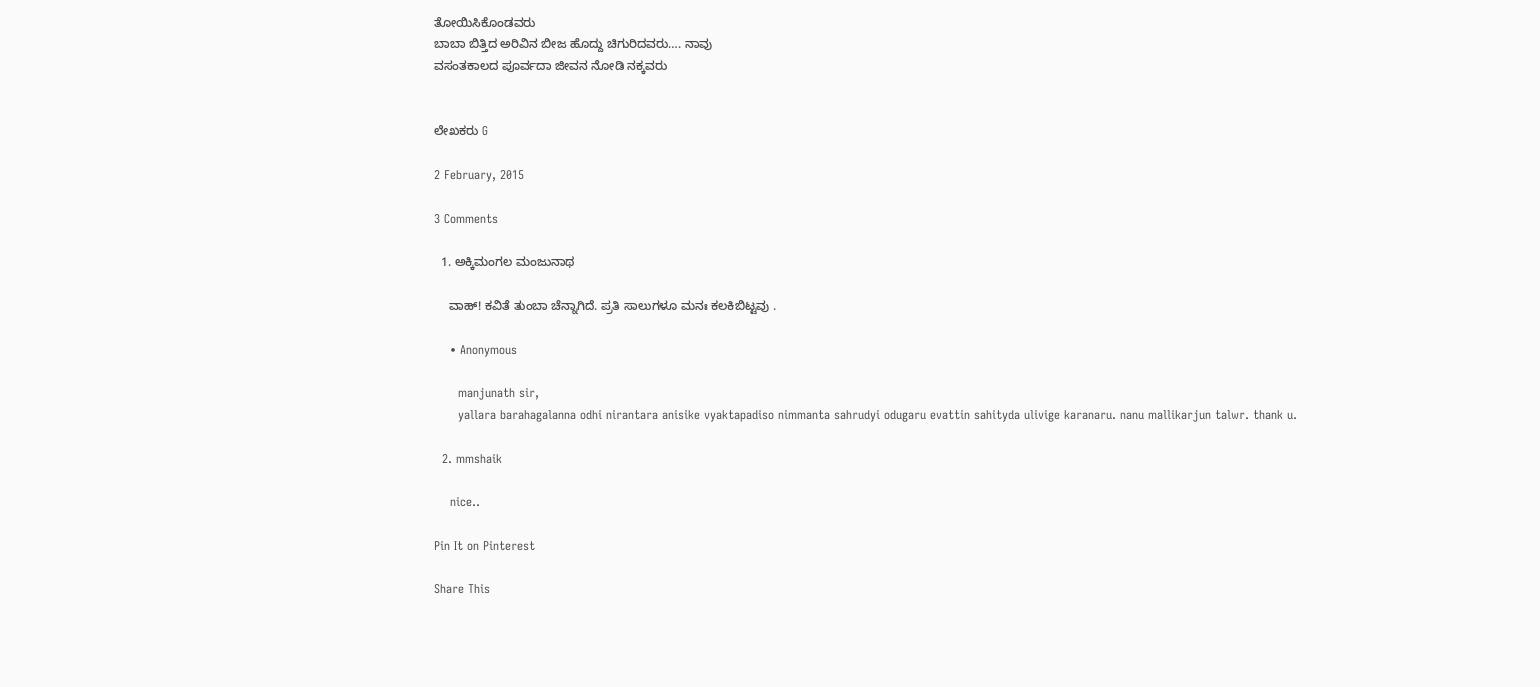ತೋಯಿಸಿಕೊಂಡವರು
ಬಾಬಾ ಬಿತ್ತಿದ ಅರಿವಿನ ಬೀಜ ಹೊದ್ದು ಚಿಗುರಿದವರು…. ನಾವು
ವಸಂತಕಾಲದ ಪೂರ್ವದಾ ಜೀವನ ನೋಡಿ ನಕ್ಕವರು


ಲೇಖಕರು G

2 February, 2015

3 Comments

  1. ಅಕ್ಕಿಮಂಗಲ ಮಂಜುನಾಥ

    ವಾಹ್! ಕವಿತೆ ತುಂಬಾ ಚೆನ್ನಾಗಿದೆ. ಪ್ರತಿ ಸಾಲುಗಳೂ ಮನಃ ಕಲಕಿಬಿಟ್ಟವು .

    • Anonymous

      manjunath sir,
      yallara barahagalanna odhi nirantara anisike vyaktapadiso nimmanta sahrudyi odugaru evattin sahityda ulivige karanaru. nanu mallikarjun talwr. thank u.

  2. mmshaik

    nice..

Pin It on Pinterest

Share This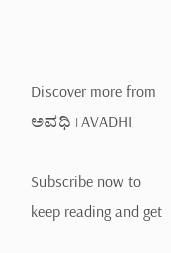Discover more from ಅವಧಿ । AVADHI

Subscribe now to keep reading and get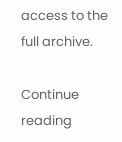access to the full archive.

Continue reading